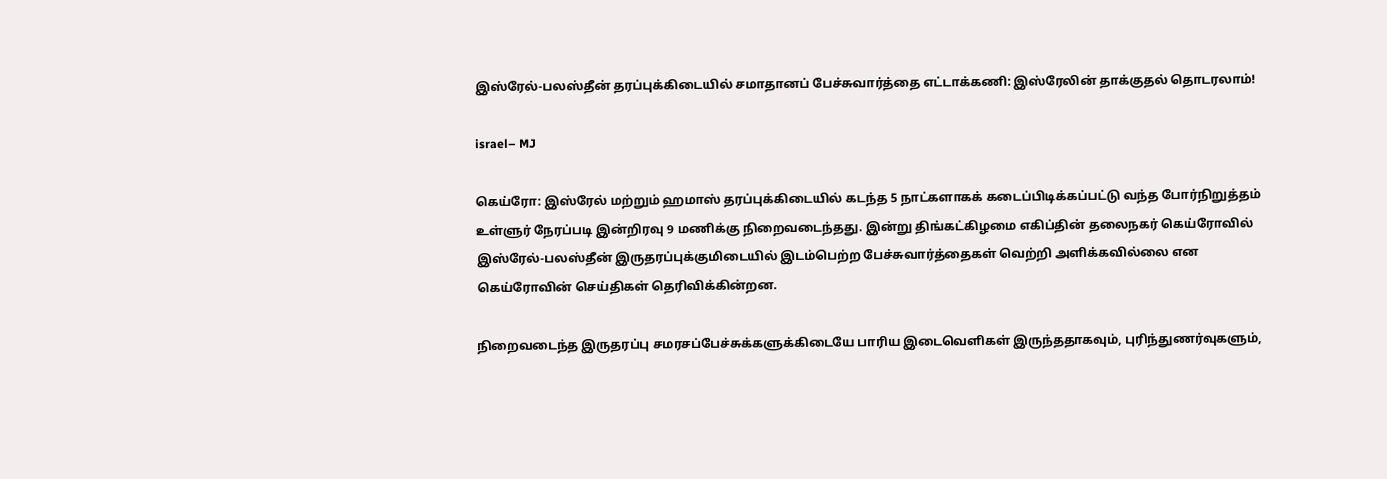இஸ்ரேல்-பலஸ்தீன் தரப்புக்கிடையில் சமாதானப் பேச்சுவார்த்தை எட்டாக்கணி: இஸ்ரேலின் தாக்குதல் தொடரலாம்!

israel– MJ

கெய்ரோ: இஸ்ரேல் மற்றும் ஹமாஸ் தரப்புக்கிடையில் கடந்த 5 நாட்களாகக் கடைப்பிடிக்கப்பட்டு வந்த போர்நிறுத்தம் உள்ளுர் நேரப்படி இன்றிரவு 9 மணிக்கு நிறைவடைந்தது. இன்று திங்கட்கிழமை எகிப்தின் தலைநகர் கெய்ரோவில் இஸ்ரேல்-பலஸ்தீன் இருதரப்புக்குமிடையில் இடம்பெற்ற பேச்சுவார்த்தைகள் வெற்றி அளிக்கவில்லை என கெய்ரோவின் செய்திகள் தெரிவிக்கின்றன.

நிறைவடைந்த இருதரப்பு சமரசப்பேச்சுக்களுக்கிடையே பாரிய இடைவெளிகள் இருந்ததாகவும், புரிந்துணர்வுகளும்,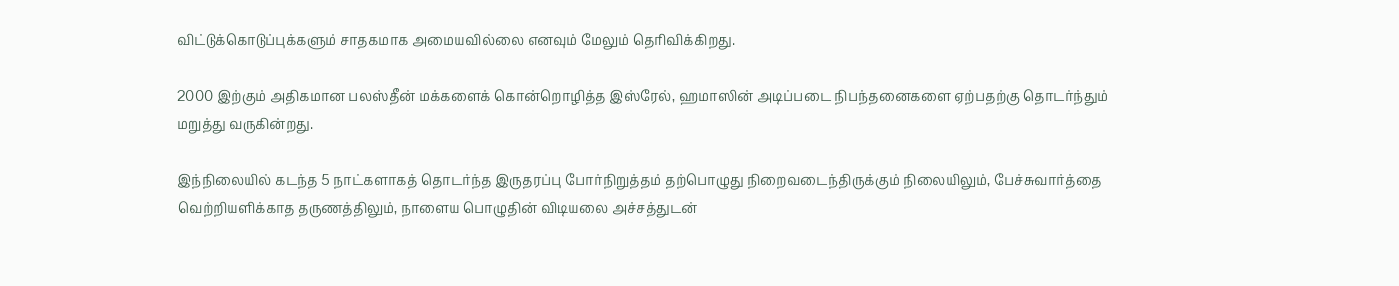விட்டுக்கொடுப்புக்களும் சாதகமாக அமையவில்லை எனவும் மேலும் தெரிவிக்கிறது.

2000 இற்கும் அதிகமான பலஸ்தீன் மக்களைக் கொன்றொழித்த இஸ்ரேல், ஹமாஸின் அடிப்படை நிபந்தனைகளை ஏற்பதற்கு தொடர்ந்தும் மறுத்து வருகின்றது.

இந்நிலையில் கடந்த 5 நாட்களாகத் தொடர்ந்த இருதரப்பு போர்நிறுத்தம் தற்பொழுது நிறைவடைந்திருக்கும் நிலையிலும், பேச்சுவார்த்தை வெற்றியளிக்காத தருணத்திலும், நாளைய பொழுதின் விடியலை அச்சத்துடன்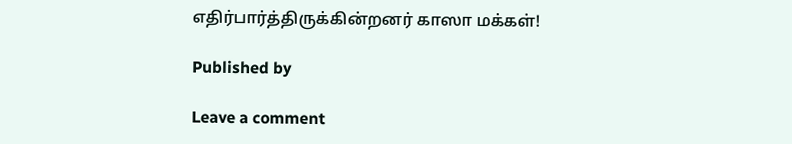எதிர்பார்த்திருக்கின்றனர் காஸா மக்கள்!

Published by

Leave a comment